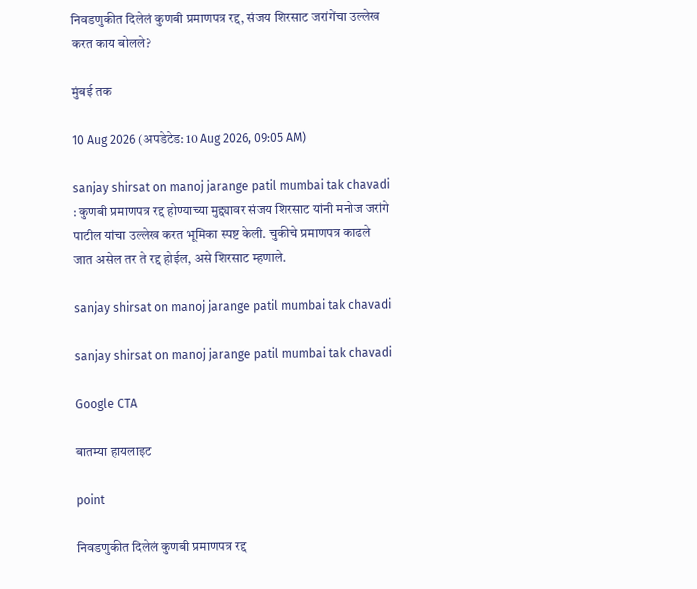निवडणुकीत दिलेलं कुणबी प्रमाणपत्र रद्द, संजय शिरसाट जरांगेंचा उल्लेख करत काय बोलले?

मुंबई तक

10 Aug 2026 (अपडेटेड: 10 Aug 2026, 09:05 AM)

sanjay shirsat on manoj jarange patil mumbai tak chavadi : कुणबी प्रमाणपत्र रद्द होण्याच्या मुद्द्यावर संजय शिरसाट यांनी मनोज जरांगे पाटील यांचा उल्लेख करत भूमिका स्पष्ट केली. चुकीचे प्रमाणपत्र काढले जात असेल तर ते रद्द होईल, असे शिरसाट म्हणाले.

sanjay shirsat on manoj jarange patil mumbai tak chavadi

sanjay shirsat on manoj jarange patil mumbai tak chavadi

Google CTA

बातम्या हायलाइट

point

निवडणुकीत दिलेलं कुणबी प्रमाणपत्र रद्द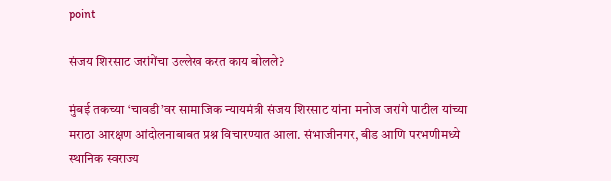point

संजय शिरसाट जरांगेंचा उल्लेख करत काय बोलले?

मुंबई तकच्या ‘चावडी’वर सामाजिक न्यायमंत्री संजय शिरसाट यांना मनोज जरांगे पाटील यांच्या मराठा आरक्षण आंदोलनाबाबत प्रश्न विचारण्यात आला. संभाजीनगर, बीड आणि परभणीमध्ये स्थानिक स्वराज्य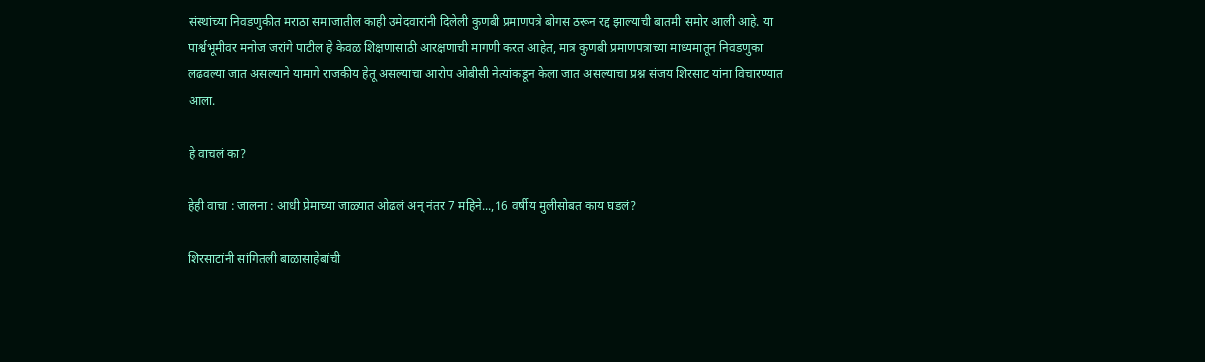संस्थांच्या निवडणुकीत मराठा समाजातील काही उमेदवारांनी दिलेली कुणबी प्रमाणपत्रे बोगस ठरून रद्द झाल्याची बातमी समोर आली आहे. या पार्श्वभूमीवर मनोज जरांगे पाटील हे केवळ शिक्षणासाठी आरक्षणाची मागणी करत आहेत, मात्र कुणबी प्रमाणपत्राच्या माध्यमातून निवडणुका लढवल्या जात असल्याने यामागे राजकीय हेतू असल्याचा आरोप ओबीसी नेत्यांकडून केला जात असल्याचा प्रश्न संजय शिरसाट यांना विचारण्यात आला.

हे वाचलं का?

हेही वाचा : जालना : आधी प्रेमाच्या जाळ्यात ओढलं अन् नंतर 7 महिने...,16 वर्षीय मुलीसोबत काय घडलं?

शिरसाटांनी सांगितली बाळासाहेबांची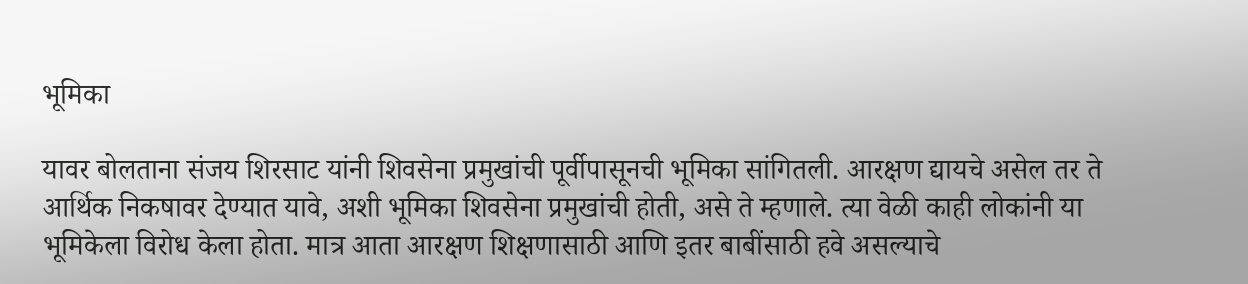भूमिका

यावर बोलताना संजय शिरसाट यांनी शिवसेना प्रमुखांची पूर्वीपासूनची भूमिका सांगितली. आरक्षण द्यायचे असेल तर ते आर्थिक निकषावर देण्यात यावे, अशी भूमिका शिवसेना प्रमुखांची होती, असे ते म्हणाले. त्या वेळी काही लोकांनी या भूमिकेला विरोध केला होता. मात्र आता आरक्षण शिक्षणासाठी आणि इतर बाबींसाठी हवे असल्याचे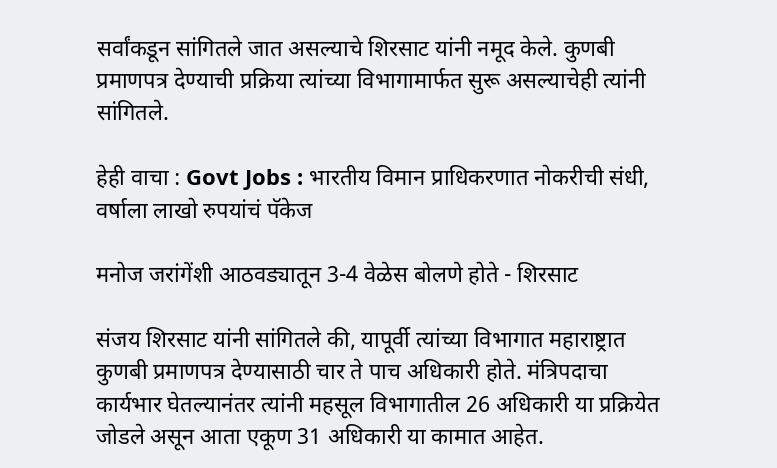सर्वांकडून सांगितले जात असल्याचे शिरसाट यांनी नमूद केले. कुणबी प्रमाणपत्र देण्याची प्रक्रिया त्यांच्या विभागामार्फत सुरू असल्याचेही त्यांनी सांगितले.

हेही वाचा : Govt Jobs : भारतीय विमान प्राधिकरणात नोकरीची संधी, वर्षाला लाखो रुपयांचं पॅकेज

मनोज जरांगेंशी आठवड्यातून 3-4 वेळेस बोलणे होते - शिरसाट

संजय शिरसाट यांनी सांगितले की, यापूर्वी त्यांच्या विभागात महाराष्ट्रात कुणबी प्रमाणपत्र देण्यासाठी चार ते पाच अधिकारी होते. मंत्रिपदाचा कार्यभार घेतल्यानंतर त्यांनी महसूल विभागातील 26 अधिकारी या प्रक्रियेत जोडले असून आता एकूण 31 अधिकारी या कामात आहेत.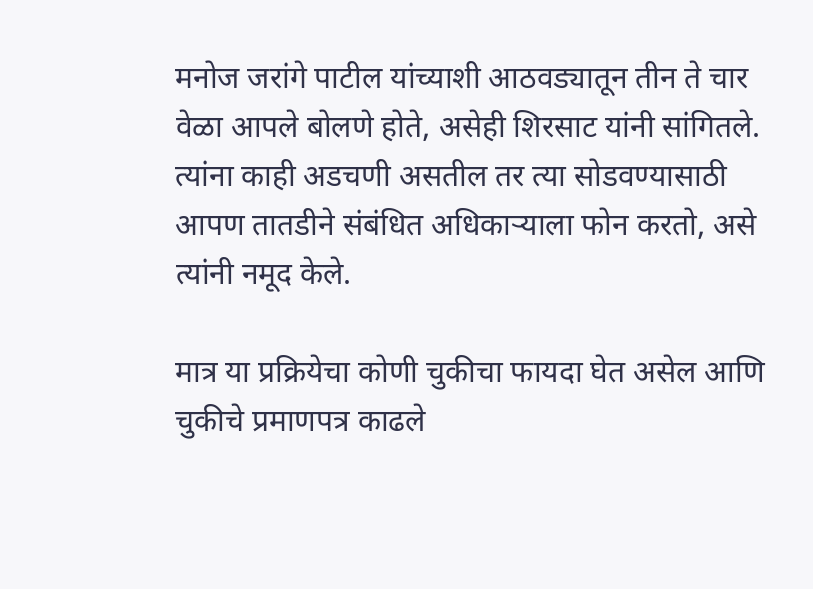मनोज जरांगे पाटील यांच्याशी आठवड्यातून तीन ते चार वेळा आपले बोलणे होते, असेही शिरसाट यांनी सांगितले. त्यांना काही अडचणी असतील तर त्या सोडवण्यासाठी आपण तातडीने संबंधित अधिकाऱ्याला फोन करतो, असे त्यांनी नमूद केले.

मात्र या प्रक्रियेचा कोणी चुकीचा फायदा घेत असेल आणि चुकीचे प्रमाणपत्र काढले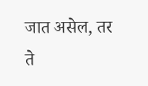जात असेल, तर ते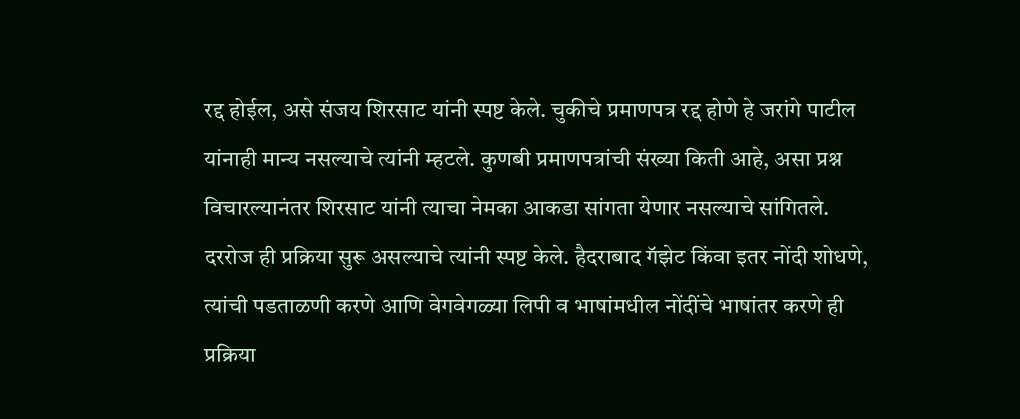रद्द होईल, असे संजय शिरसाट यांनी स्पष्ट केले. चुकीचे प्रमाणपत्र रद्द होणे हे जरांगे पाटील यांनाही मान्य नसल्याचे त्यांनी म्हटले. कुणबी प्रमाणपत्रांची संख्या किती आहे, असा प्रश्न विचारल्यानंतर शिरसाट यांनी त्याचा नेमका आकडा सांगता येणार नसल्याचे सांगितले. दररोज ही प्रक्रिया सुरू असल्याचे त्यांनी स्पष्ट केले. हैदराबाद गॅझेट किंवा इतर नोंदी शोधणे, त्यांची पडताळणी करणे आणि वेगवेगळ्या लिपी व भाषांमधील नोंदींचे भाषांतर करणे ही प्रक्रिया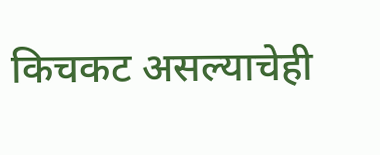किचकट असल्याचेही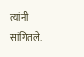त्यांनी सांगितले.